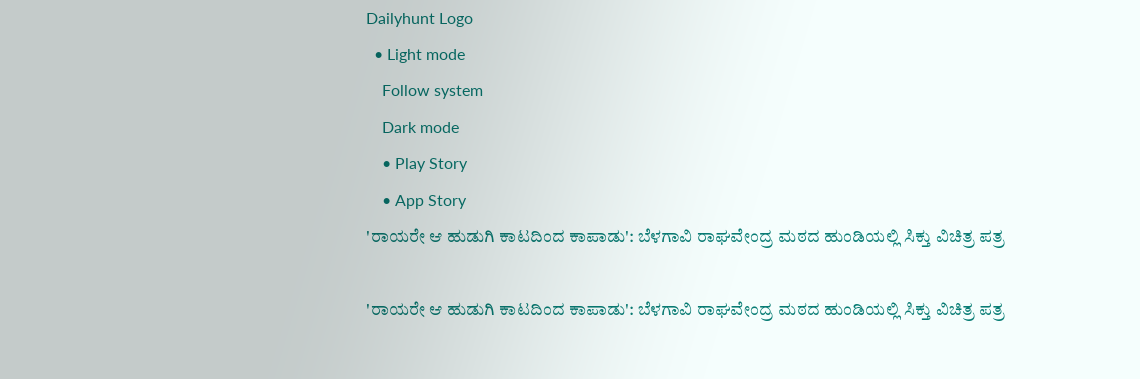Dailyhunt Logo
  • Light mode
    Follow system
    Dark mode
    • Play Story
    • App Story
'ರಾಯರೇ ಆ ಹುಡುಗಿ ಕಾಟದಿಂದ ಕಾಪಾಡು': ಬೆಳಗಾವಿ ರಾಘವೇಂದ್ರ ಮಠದ ಹುಂಡಿಯಲ್ಲಿ ಸಿಕ್ತು ವಿಚಿತ್ರ ಪತ್ರ

'ರಾಯರೇ ಆ ಹುಡುಗಿ ಕಾಟದಿಂದ ಕಾಪಾಡು': ಬೆಳಗಾವಿ ರಾಘವೇಂದ್ರ ಮಠದ ಹುಂಡಿಯಲ್ಲಿ ಸಿಕ್ತು ವಿಚಿತ್ರ ಪತ್ರ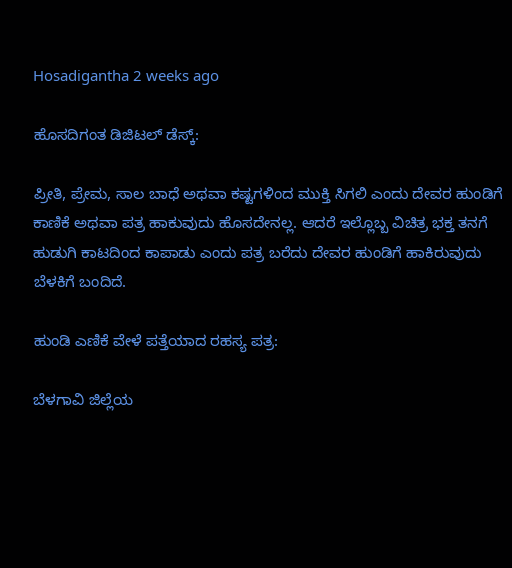Hosadigantha 2 weeks ago

ಹೊಸದಿಗಂತ ಡಿಜಿಟಲ್‌ ಡೆಸ್ಕ್:

ಪ್ರೀತಿ, ಪ್ರೇಮ, ಸಾಲ ಬಾಧೆ ಅಥವಾ ಕಷ್ಟಗಳಿಂದ ಮುಕ್ತಿ ಸಿಗಲಿ ಎಂದು ದೇವರ ಹುಂಡಿಗೆ ಕಾಣಿಕೆ ಅಥವಾ ಪತ್ರ ಹಾಕುವುದು ಹೊಸದೇನಲ್ಲ. ಆದರೆ ಇಲ್ಲೊಬ್ಬ ವಿಚಿತ್ರ ಭಕ್ತ ತನಗೆ ಹುಡುಗಿ ಕಾಟದಿಂದ ಕಾಪಾಡು ಎಂದು ಪತ್ರ ಬರೆದು ದೇವರ ಹುಂಡಿಗೆ ಹಾಕಿರುವುದು ಬೆಳಕಿಗೆ ಬಂದಿದೆ.

ಹುಂಡಿ ಎಣಿಕೆ ವೇಳೆ ಪತ್ತೆಯಾದ ರಹಸ್ಯ ಪತ್ರ:

ಬೆಳಗಾವಿ ಜಿಲ್ಲೆಯ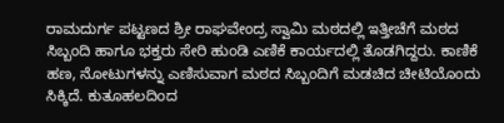ರಾಮದುರ್ಗ ಪಟ್ಟಣದ ಶ್ರೀ ರಾಘವೇಂದ್ರ ಸ್ವಾಮಿ ಮಠದಲ್ಲಿ ಇತ್ತೀಚೆಗೆ ಮಠದ ಸಿಬ್ಬಂದಿ ಹಾಗೂ ಭಕ್ತರು ಸೇರಿ ಹುಂಡಿ ಎಣಿಕೆ ಕಾರ್ಯದಲ್ಲಿ ತೊಡಗಿದ್ದರು. ಕಾಣಿಕೆ ಹಣ, ನೋಟುಗಳನ್ನು ಎಣಿಸುವಾಗ ಮಠದ ಸಿಬ್ಬಂದಿಗೆ ಮಡಚಿದ ಚೀಟಿಯೊಂದು ಸಿಕ್ಕಿದೆ. ಕುತೂಹಲದಿಂದ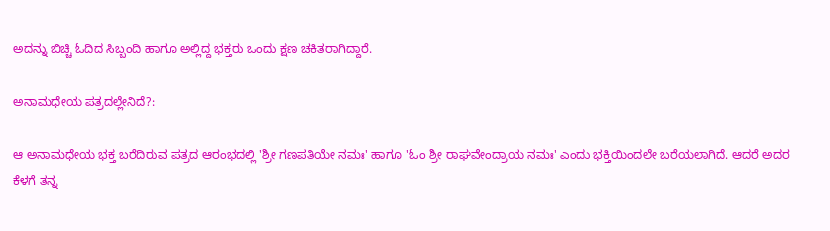ಅದನ್ನು ಬಿಚ್ಚಿ ಓದಿದ ಸಿಬ್ಬಂದಿ ಹಾಗೂ ಅಲ್ಲಿದ್ದ ಭಕ್ತರು ಒಂದು ಕ್ಷಣ ಚಕಿತರಾಗಿದ್ದಾರೆ.

ಅನಾಮಧೇಯ ಪತ್ರದಲ್ಲೇನಿದೆ?:

ಆ ಅನಾಮಧೇಯ ಭಕ್ತ ಬರೆದಿರುವ ಪತ್ರದ ಆರಂಭದಲ್ಲಿ 'ಶ್ರೀ ಗಣಪತಿಯೇ ನಮಃ' ಹಾಗೂ 'ಓಂ ಶ್ರೀ ರಾಘವೇಂದ್ರಾಯ ನಮಃ' ಎಂದು ಭಕ್ತಿಯಿಂದಲೇ ಬರೆಯಲಾಗಿದೆ. ಆದರೆ ಅದರ ಕೆಳಗೆ ತನ್ನ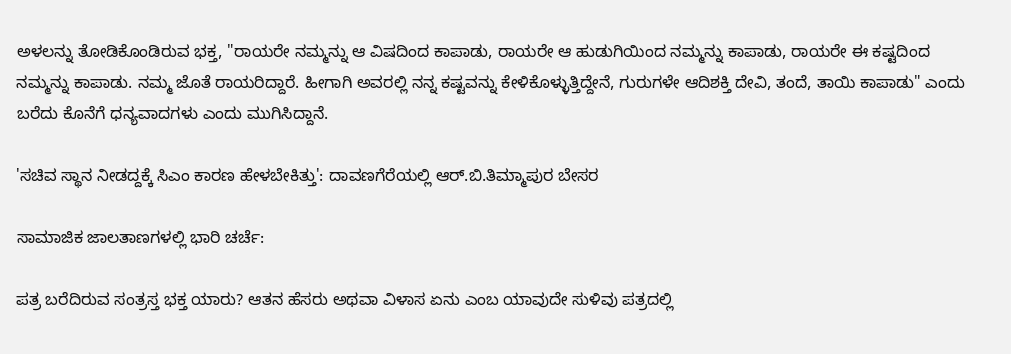ಅಳಲನ್ನು ತೋಡಿಕೊಂಡಿರುವ ಭಕ್ತ, "ರಾಯರೇ ನಮ್ಮನ್ನು ಆ ವಿಷದಿಂದ ಕಾಪಾಡು, ರಾಯರೇ ಆ ಹುಡುಗಿಯಿಂದ ನಮ್ಮನ್ನು ಕಾಪಾಡು, ರಾಯರೇ ಈ ಕಷ್ಟದಿಂದ ನಮ್ಮನ್ನು ಕಾಪಾಡು. ನಮ್ಮ ಜೊತೆ ರಾಯರಿದ್ದಾರೆ. ಹೀಗಾಗಿ ಅವರಲ್ಲಿ ನನ್ನ ಕಷ್ಟವನ್ನು ಕೇಳಿಕೊಳ್ಳುತ್ತಿದ್ದೇನೆ, ಗುರುಗಳೇ ಆದಿಶಕ್ತಿ ದೇವಿ, ತಂದೆ, ತಾಯಿ ಕಾಪಾಡು" ಎಂದು ಬರೆದು ಕೊನೆಗೆ ಧನ್ಯವಾದಗಳು ಎಂದು ಮುಗಿಸಿದ್ದಾನೆ.

'ಸಚಿವ ಸ್ಥಾನ ನೀಡದ್ದಕ್ಕೆ ಸಿಎಂ ಕಾರಣ ಹೇಳಬೇಕಿತ್ತು': ದಾವಣಗೆರೆಯಲ್ಲಿ ಆರ್.ಬಿ.ತಿಮ್ಮಾಪುರ ಬೇಸರ

ಸಾಮಾಜಿಕ ಜಾಲತಾಣಗಳಲ್ಲಿ ಭಾರಿ ಚರ್ಚೆ:

ಪತ್ರ ಬರೆದಿರುವ ಸಂತ್ರಸ್ತ ಭಕ್ತ ಯಾರು? ಆತನ ಹೆಸರು ಅಥವಾ ವಿಳಾಸ ಏನು ಎಂಬ ಯಾವುದೇ ಸುಳಿವು ಪತ್ರದಲ್ಲಿ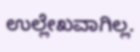ಉಲ್ಲೇಖವಾಗಿಲ್ಲ.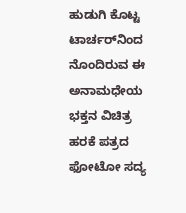ಹುಡುಗಿ ಕೊಟ್ಟ ಟಾರ್ಚರ್‌ನಿಂದ ನೊಂದಿರುವ ಈ ಅನಾಮಧೇಯ ಭಕ್ತನ ವಿಚಿತ್ರ ಹರಕೆ ಪತ್ರದ ಫೋಟೋ ಸದ್ಯ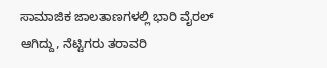ಸಾಮಾಜಿಕ ಜಾಲತಾಣಗಳಲ್ಲಿ ಭಾರಿ ವೈರಲ್ ಆಗಿದ್ದು, ನೆಟ್ಟಿಗರು ತರಾವರಿ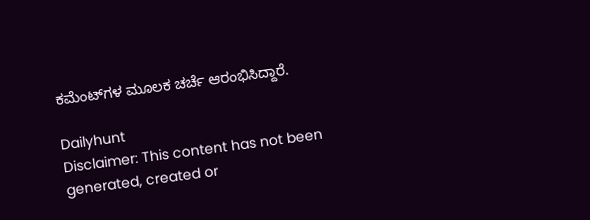ಕಮೆಂಟ್‌ಗಳ ಮೂಲಕ ಚರ್ಚೆ ಆರಂಭಿಸಿದ್ದಾರೆ.

Dailyhunt
Disclaimer: This content has not been generated, created or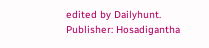edited by Dailyhunt. Publisher: Hosadigantha